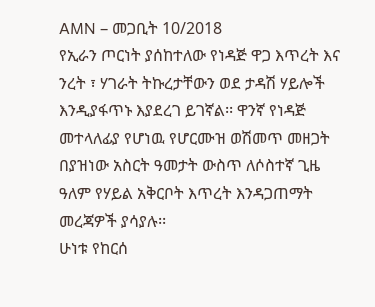AMN – መጋቢት 10/2018
የኢራን ጦርነት ያሰከተለው የነዳጅ ዋጋ እጥረት እና ንረት ፣ ሃገራት ትኩረታቸውን ወደ ታዳሽ ሃይሎች እንዲያፋጥኑ እያደረገ ይገኛል፡፡ ዋንኛ የነዳጅ መተላለፊያ የሆነዉ የሆርሙዝ ወሽመጥ መዘጋት በያዝነው አስርት ዓመታት ውስጥ ለሶስተኛ ጊዜ ዓለም የሃይል አቅርቦት እጥረት እንዳጋጠማት መረጃዎች ያሳያሉ፡፡
ሁነቱ የከርሰ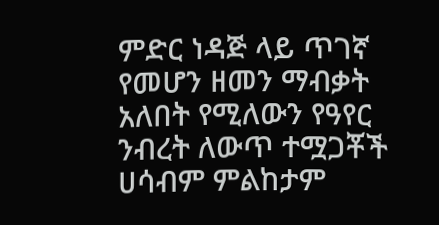ምድር ነዳጅ ላይ ጥገኛ የመሆን ዘመን ማብቃት አለበት የሚለውን የዓየር ንብረት ለውጥ ተሟጋቾች ሀሳብም ምልከታም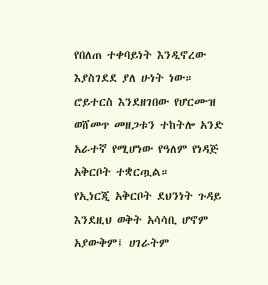የበለጠ ተቀባይነት እንዲኖረው እያስገደደ ያለ ሁነት ነው። ሮይተርስ እንደዘገበው የሆርሙዝ ወሸመጥ መዘጋቱን ተከትሎ አንድ አራተኛ የሚሆነው የዓለም የነዳጅ አቅርቦት ተቋርጧል።
የኢነርጂ አቅርቦት ደህንነት ጉዳይ እንደዚህ ወቅት አሳሳቢ ሆኖም አያውቅም፤ ሀገራትም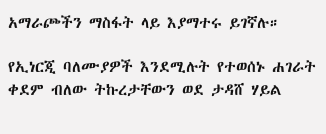አማራጮችን ማስፋት ላይ እያማተሩ ይገኛሉ።

የኢነርጂ ባለሙያዎች እንደሚሉት የተወሰኑ ሐገራት ቀደም ብለው ትኩረታቸውን ወደ ታዳሸ ሃይል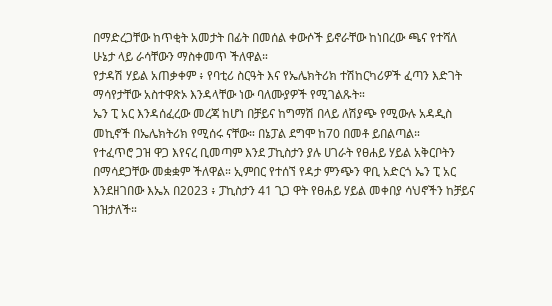በማድረጋቸው ከጥቂት አመታት በፊት በመሰል ቀውሶች ይኖራቸው ከነበረው ጫና የተሻለ ሁኔታ ላይ ራሳቸውን ማስቀመጥ ችለዋል።
የታዳሽ ሃይል አጠቃቀም ፥ የባቲሪ ስርዓት እና የኤሌክትሪክ ተሽከርካሪዎች ፈጣን እድገት ማሳየታቸው አስተዋጽኦ እንዳላቸው ነው ባለሙያዎች የሚገልጹት።
ኤን ፒ አር እንዳሰፈረው መረጃ ከሆነ በቻይና ከግማሽ በላይ ለሽያጭ የሚውሉ አዳዲስ መኪኖች በኤሌክትሪክ የሚሰሩ ናቸው። በኔፓል ደግሞ ከ70 በመቶ ይበልጣል።
የተፈጥሮ ጋዝ ዋጋ እየናረ ቢመጣም እንደ ፓኪስታን ያሉ ሀገራት የፀሐይ ሃይል አቅርቦትን በማሳደጋቸው መቋቋም ችለዋል። ኢምበር የተሰኘ የዳታ ምንጭን ዋቢ አድርጎ ኤን ፒ አር እንደዘገበው እኤአ በ2023 ፥ ፓኪስታን 41 ጊጋ ዋት የፀሐይ ሃይል መቀበያ ሳህኖችን ከቻይና ገዝታለች።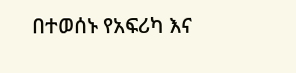በተወሰኑ የአፍሪካ እና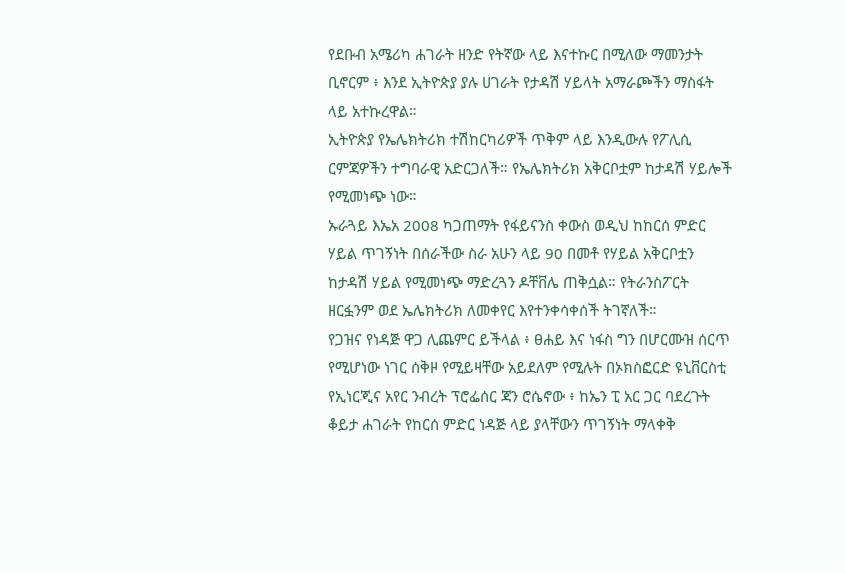የደቡብ አሜሪካ ሐገራት ዘንድ የትኛው ላይ እናተኩር በሚለው ማመንታት ቢኖርም ፥ እንደ ኢትዮጵያ ያሉ ሀገራት የታዳሽ ሃይላት አማራጮችን ማስፋት ላይ አተኩረዋል።
ኢትዮጵያ የኤሌክትሪክ ተሽከርካሪዎች ጥቅም ላይ እንዲውሉ የፖሊሲ ርምጃዎችን ተግባራዊ አድርጋለች። የኤሌክትሪክ አቅርቦቷም ከታዳሽ ሃይሎች የሚመነጭ ነው።
ኡራጓይ እኤአ 2008 ካጋጠማት የፋይናንስ ቀውስ ወዲህ ከከርሰ ምድር ሃይል ጥገኝነት በሰራችው ስራ አሁን ላይ 90 በመቶ የሃይል አቅርቦቷን ከታዳሽ ሃይል የሚመነጭ ማድረጓን ዶቸቨሌ ጠቅሷል። የትራንስፖርት ዘርፏንም ወደ ኤሌክትሪክ ለመቀየር እየተንቀሳቀሰች ትገኛለች።
የጋዝና የነዳጅ ዋጋ ሊጨምር ይችላል ፥ ፀሐይ እና ነፋስ ግን በሆርሙዝ ሰርጥ የሚሆነው ነገር ሰቅዞ የሚይዛቸው አይደለም የሚሉት በኦክስፎርድ ዩኒቨርስቲ የኢነርጂና አየር ንብረት ፕሮፌሰር ጃን ሮሴኖው ፥ ከኤን ፒ አር ጋር ባደረጉት ቆይታ ሐገራት የከርሰ ምድር ነዳጅ ላይ ያላቸውን ጥገኝነት ማላቀቅ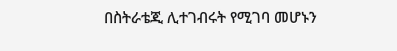በስትራቴጂ ሊተገብሩት የሚገባ መሆኑን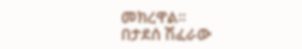መክረዋል።
በታደሰ ሽፈራው